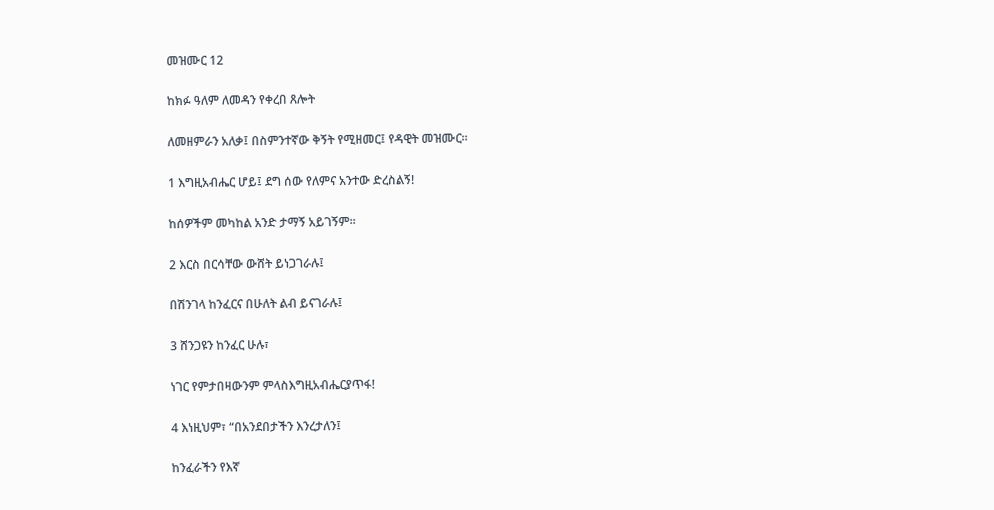መዝሙር 12

ከክፉ ዓለም ለመዳን የቀረበ ጸሎት

ለመዘምራን አለቃ፤ በስምንተኛው ቅኝት የሚዘመር፤ የዳዊት መዝሙር።

1 እግዚአብሔር ሆይ፤ ደግ ሰው የለምና አንተው ድረስልኝ!

ከሰዎችም መካከል አንድ ታማኝ አይገኝም።

2 እርስ በርሳቸው ውሸት ይነጋገራሉ፤

በሽንገላ ከንፈርና በሁለት ልብ ይናገራሉ፤

3 ሸንጋዩን ከንፈር ሁሉ፣

ነገር የምታበዛውንም ምላስእግዚአብሔርያጥፋ!

4 እነዚህም፣ “በአንደበታችን እንረታለን፤

ከንፈራችን የእኛ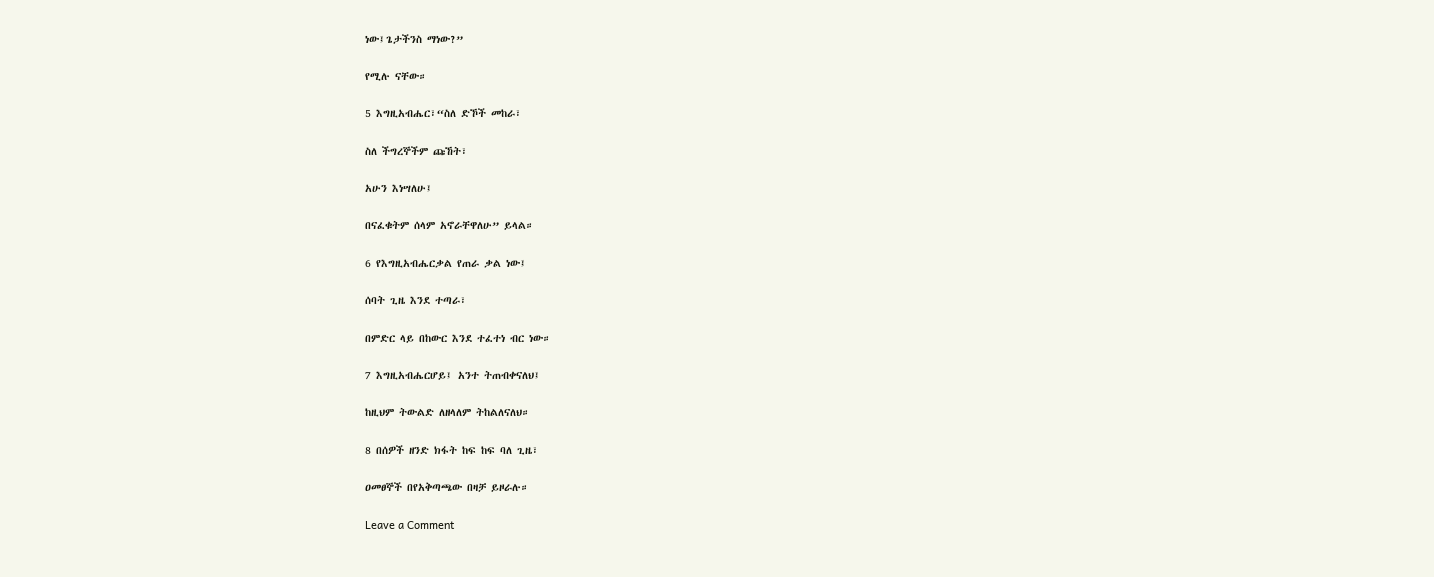ነው፤ጌታችንስ ማነው?”

የሚሉ ናቸው።

5 እግዚአብሔር፣“ስለ ድኾች መከራ፣

ስለ ችግረኞችም ጩኸት፣

አሁን እነሣለሁ፤

በናፈቁትም ሰላም አኖራቸዋለሁ” ይላል።

6 የእግዚአብሔርቃል የጠራ ቃል ነው፤

ሰባት ጊዜ እንደ ተጣራ፣

በምድር ላይ በከውር እንደ ተፈተነ ብር ነው።

7 እግዚአብሔርሆይ፤ አንተ ትጠብቀናለህ፤

ከዚህም ትውልድ ለዘላለም ትከልለናለህ።

8 በሰዎች ዘንድ ክፋት ከፍ ከፍ ባለ ጊዜ፣

ዐመፀኞች በየአቅጣጫው በዛቻ ይዞራሉ።

Leave a Comment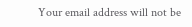Your email address will not be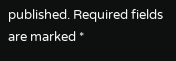published. Required fields are marked *